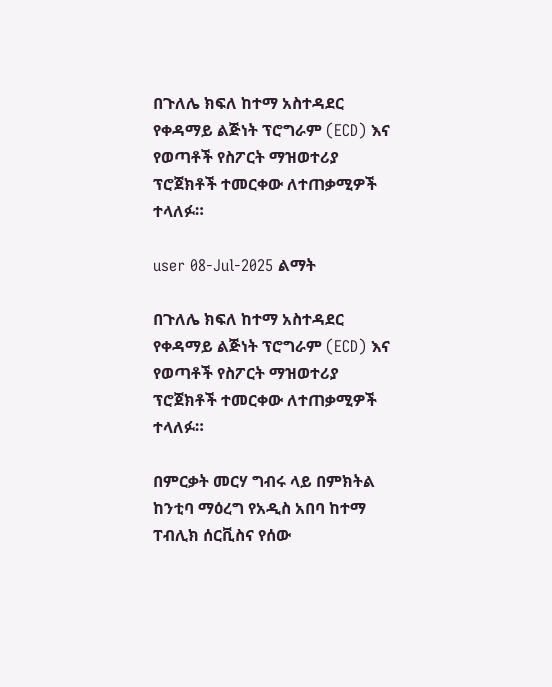በጉለሌ ክፍለ ከተማ አስተዳደር የቀዳማይ ልጅነት ፕሮግራም (ECD) እና የወጣቶች የስፖርት ማዝወተሪያ ፕሮጀክቶች ተመርቀው ለተጠቃሚዎች ተላለፉ።

user 08-Jul-2025 ልማት

በጉለሌ ክፍለ ከተማ አስተዳደር የቀዳማይ ልጅነት ፕሮግራም (ECD) እና የወጣቶች የስፖርት ማዝወተሪያ ፕሮጀክቶች ተመርቀው ለተጠቃሚዎች ተላለፉ።

በምርቃት መርሃ ግብሩ ላይ በምክትል ከንቲባ ማዕረግ የአዲስ አበባ ከተማ ፐብሊክ ሰርቪስና የሰው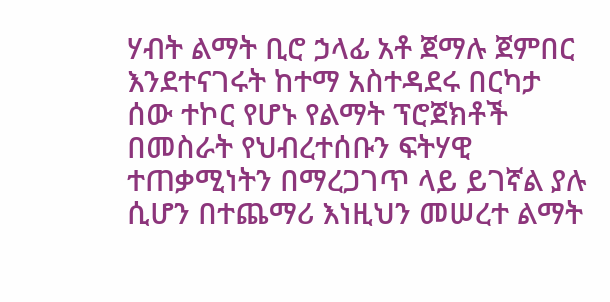ሃብት ልማት ቢሮ ኃላፊ አቶ ጀማሉ ጀምበር እንደተናገሩት ከተማ አስተዳደሩ በርካታ ሰው ተኮር የሆኑ የልማት ፕሮጀክቶች በመስራት የህብረተሰቡን ፍትሃዊ ተጠቃሚነትን በማረጋገጥ ላይ ይገኛል ያሉ ሲሆን በተጨማሪ እነዚህን መሠረተ ልማት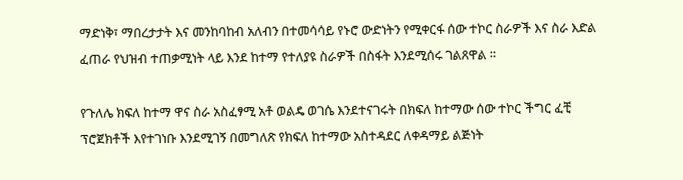ማድነቅ፣ ማበረታታት እና መንከባከብ አለብን በተመሳሳይ የኑሮ ውድነትን የሚቀርፋ ሰው ተኮር ስራዎች እና ስራ እድል ፈጠራ የህዝብ ተጠቃሚነት ላይ እንደ ከተማ የተለያዩ ስራዎች በስፋት እንደሚሰሩ ገልጸዋል ።

የጉለሌ ክፍለ ከተማ ዋና ስራ አስፈፃሚ አቶ ወልዴ ወገሴ እንደተናገሩት በክፍለ ከተማው ሰው ተኮር ችግር ፈቺ ፕሮጀክቶች እየተገነቡ እንደሚገኝ በመግለጽ የክፍለ ከተማው አስተዳደር ለቀዳማይ ልጅነት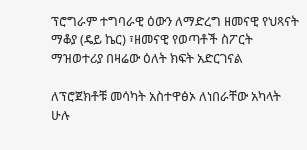ፕሮግራም ተግባራዊ ዕውን ለማድረግ ዘመናዊ የህጻናት ማቆያ (ዴይ ኬር) ፣ዘመናዊ የወጣቶች ስፖርት ማዝወተሪያ በዛሬው ዕለት ክፍት አድርገናል

ለፕሮጀክቶቹ መሳካት አስተዋፅኦ ለነበራቸው አካላት ሁሉ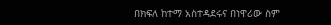በክፍለ ከተማ አስተዳደሩና በነዋሪው ስም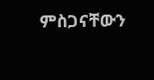ምስጋናቸውን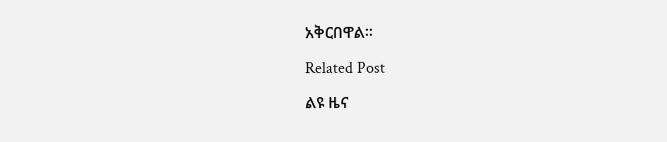አቅርበዋል፡፡

Related Post

ልዩ ዜና